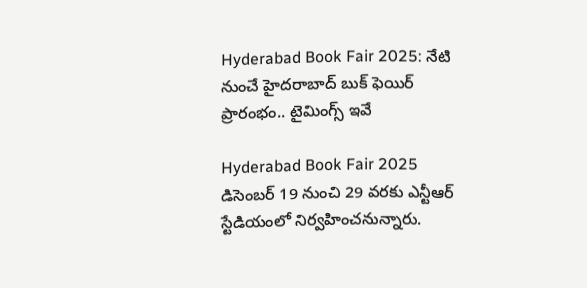Hyderabad Book Fair 2025: నేటి నుంచే హైదరాబాద్ బుక్ ఫెయిర్ ప్రారంభం.. టైమింగ్స్ ఇవే

Hyderabad Book Fair 2025 డిసెంబర్ 19 నుంచి 29 వరకు ఎన్టీఆర్ స్టేడియంలో నిర్వహించనున్నారు.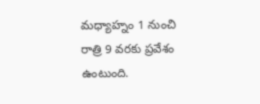మధ్యాహ్నం 1 నుంచి రాత్రి 9 వరకు ప్రవేశం ఉంటుంది.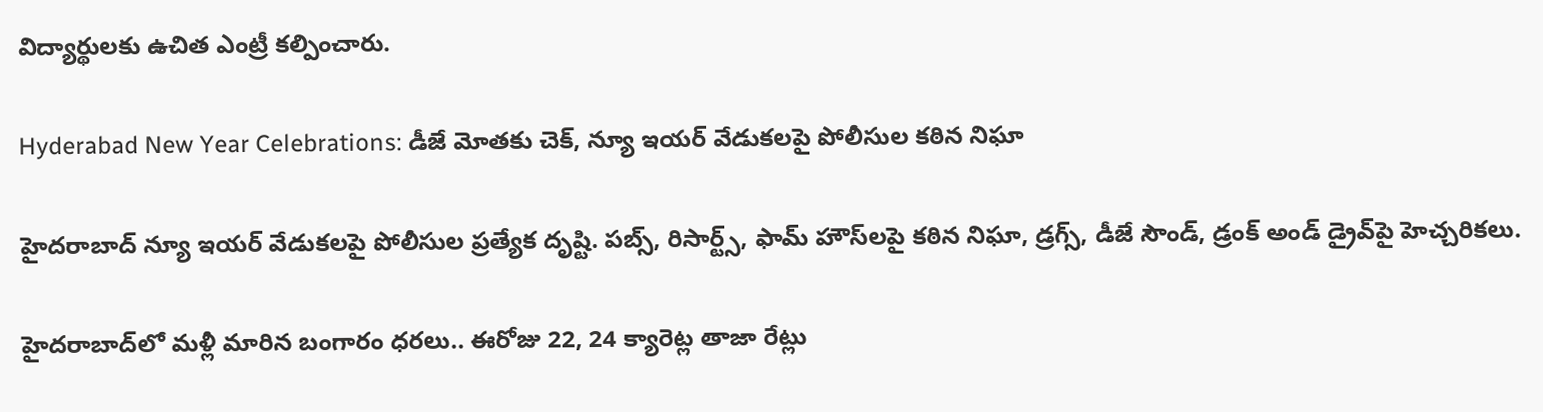విద్యార్థులకు ఉచిత ఎంట్రీ కల్పించారు.

Hyderabad New Year Celebrations: డీజే మోతకు చెక్, న్యూ ఇయర్ వేడుకలపై పోలీసుల కఠిన నిఘా

హైదరాబాద్ న్యూ ఇయర్ వేడుకలపై పోలీసుల ప్రత్యేక దృష్టి. పబ్స్, రిసార్ట్స్, ఫామ్ హౌస్‌లపై కఠిన నిఘా, డ్రగ్స్, డీజే సౌండ్, డ్రంక్ అండ్ డ్రైవ్‌పై హెచ్చరికలు.

హైదరాబాద్‌లో మళ్లీ మారిన బంగారం ధరలు.. ఈరోజు 22, 24 క్యారెట్ల తాజా రేట్లు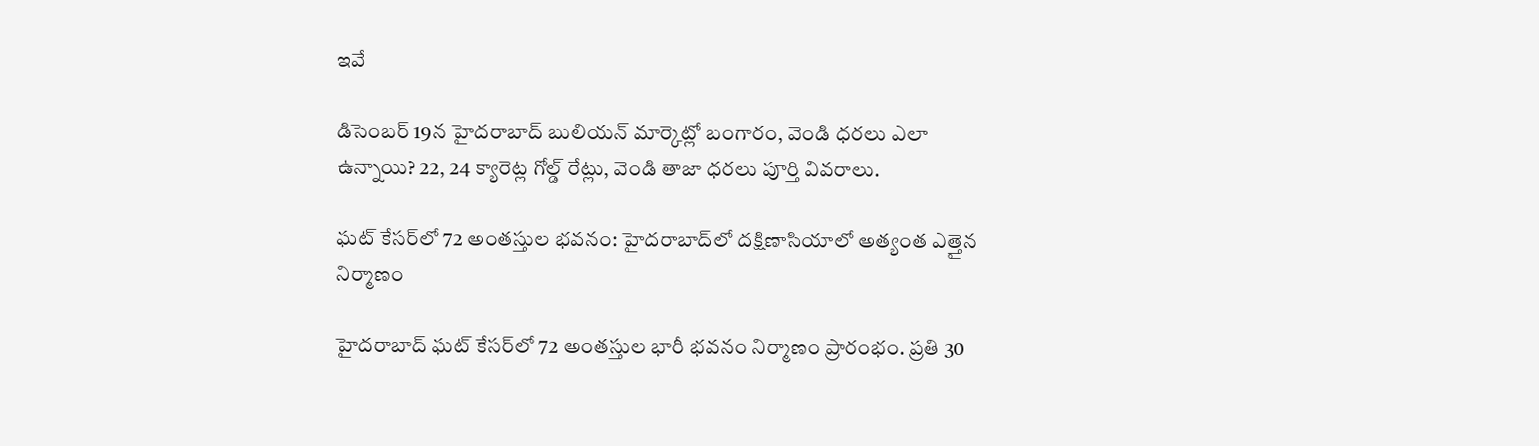ఇవే

డిసెంబర్ 19న హైదరాబాద్ బులియన్ మార్కెట్లో బంగారం, వెండి ధరలు ఎలా ఉన్నాయి? 22, 24 క్యారెట్ల గోల్డ్ రేట్లు, వెండి తాజా ధరలు పూర్తి వివరాలు.

ఘట్ కేసర్‌లో 72 అంతస్తుల భవనం: హైదరాబాద్‌లో దక్షిణాసియాలో అత్యంత ఎత్తైన నిర్మాణం

హైదరాబాద్ ఘట్ కేసర్‌లో 72 అంతస్తుల భారీ భవనం నిర్మాణం ప్రారంభం. ప్రతి 30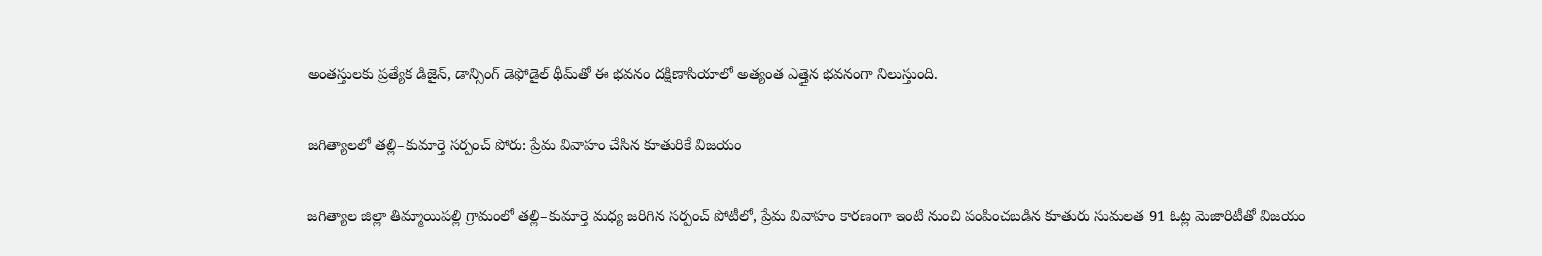అంతస్తులకు ప్రత్యేక డిజైన్, డాన్సింగ్ డెఫోడైల్ థీమ్‌తో ఈ భవనం దక్షిణాసియాలో అత్యంత ఎత్తైన భవనంగా నిలుస్తుంది.

జగిత్యాలలో తల్లి–కుమార్తె సర్పంచ్ పోరు: ప్రేమ వివాహం చేసిన కూతురికే విజయం

జగిత్యాల జిల్లా తిమ్మాయిపల్లి గ్రామంలో తల్లి–కుమార్తె మధ్య జరిగిన సర్పంచ్ పోటీలో, ప్రేమ వివాహం కారణంగా ఇంటి నుంచి పంపించబడిన కూతురు సుమలత 91 ఓట్ల మెజారిటీతో విజయం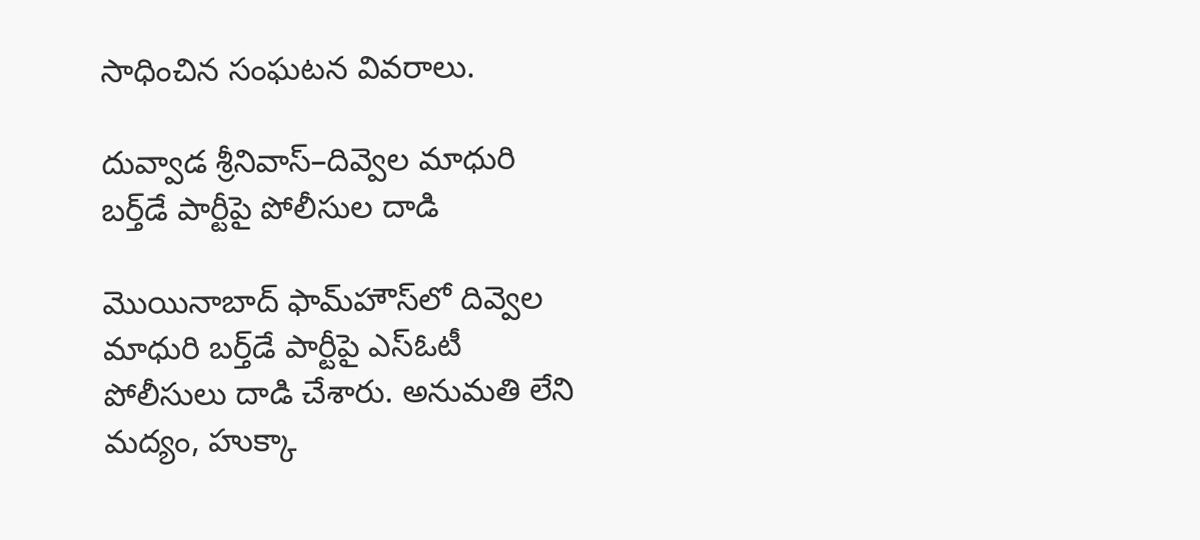సాధించిన సంఘటన వివరాలు.

దువ్వాడ శ్రీనివాస్–దివ్వెల మాధురి బర్త్‌డే పార్టీపై పోలీసుల దాడి

మొయినాబాద్ ఫామ్‌హౌస్‌లో దివ్వెల మాధురి బర్త్‌డే పార్టీపై ఎస్ఓటీ పోలీసులు దాడి చేశారు. అనుమతి లేని మద్యం, హుక్కా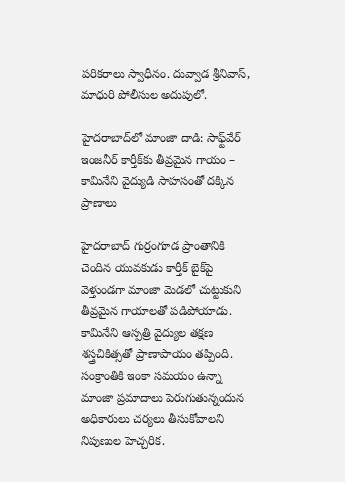పరికరాలు స్వాధీనం. దువ్వాడ శ్రీనివాస్, మాధురి పోలీసుల అదుపులో.

హైదరాబాద్‌లో మాంజా దాడి: సాఫ్ట్‌వేర్ ఇంజనీర్ కార్తీక్‌కు తీవ్రమైన గాయం – కామినేని వైద్యుడి సాహసంతో దక్కిన ప్రాణాలు

హైదరాబాద్ గుర్రంగూడ ప్రాంతానికి చెందిన యువకుడు కార్తీక్ బైక్‌పై వెళ్తుండగా మాంజా మెడలో చుట్టుకుని తీవ్రమైన గాయాలతో పడిపోయాడు. కామినేని ఆస్పత్రి వైద్యుల తక్షణ శస్త్రచికిత్సతో ప్రాణాపాయం తప్పింది. సంక్రాంతికి ఇంకా సమయం ఉన్నా మాంజా ప్రమాదాలు పెరుగుతున్నందున అధికారులు చర్యలు తీసుకోవాలని నిపుణుల హెచ్చరిక.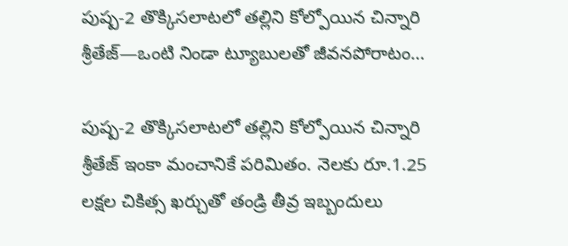పుష్ప-2 తొక్కిసలాటలో తల్లిని కోల్పోయిన చిన్నారి శ్రీతేజ్‌—ఒంటి నిండా ట్యూబులతో జీవనపోరాటం…

పుష్ప-2 తొక్కిసలాటలో తల్లిని కోల్పోయిన చిన్నారి శ్రీతేజ్‌ ఇంకా మంచానికే పరిమితం. నెలకు రూ.1.25 లక్షల చికిత్స ఖర్చుతో తండ్రి తీవ్ర ఇబ్బందులు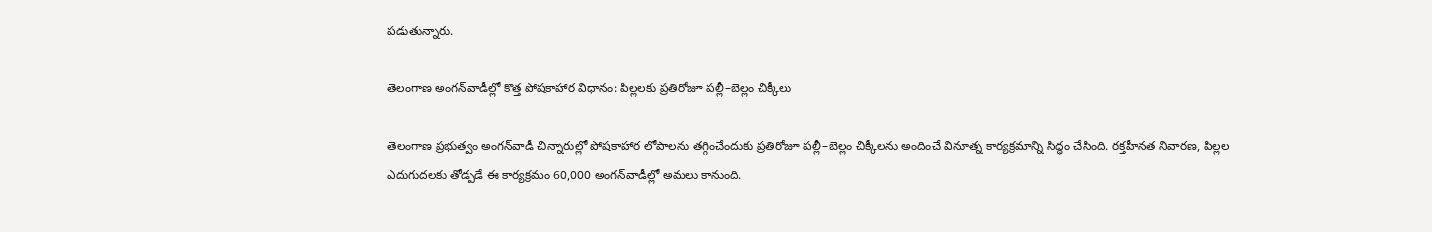పడుతున్నారు.

తెలంగాణ అంగన్‌వాడీల్లో కొత్త పోషకాహార విధానం: పిల్లలకు ప్రతిరోజూ పల్లీ–బెల్లం చిక్కీలు

తెలంగాణ ప్రభుత్వం అంగన్‌వాడీ చిన్నారుల్లో పోషకాహార లోపాలను తగ్గించేందుకు ప్రతిరోజూ పల్లీ–బెల్లం చిక్కీలను అందించే వినూత్న కార్యక్రమాన్ని సిద్ధం చేసింది. రక్తహీనత నివారణ, పిల్లల ఎదుగుదలకు తోడ్పడే ఈ కార్యక్రమం 60,000 అంగన్‌వాడీల్లో అమలు కానుంది.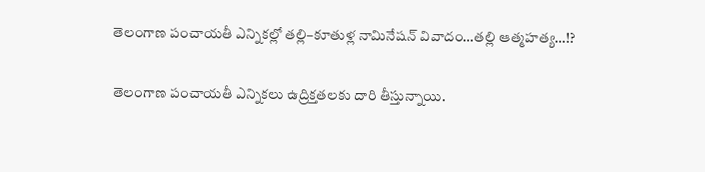తెలంగాణ పంచాయతీ ఎన్నికల్లో తల్లి–కూతుళ్ల నామినేషన్ వివాదం…తల్లి ఆత్మహత్య…!?

తెలంగాణ పంచాయతీ ఎన్నికలు ఉద్రిక్తతలకు దారి తీస్తున్నాయి.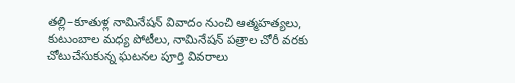తల్లి–కూతుళ్ల నామినేషన్ వివాదం నుంచి ఆత్మహత్యలు, కుటుంబాల మధ్య పోటీలు, నామినేషన్ పత్రాల చోరీ వరకు చోటుచేసుకున్న ఘటనల పూర్తి వివరాలు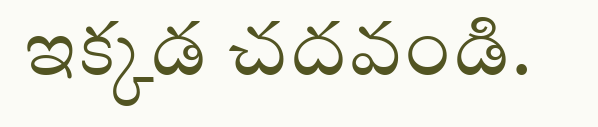ఇక్కడ చదవండి.